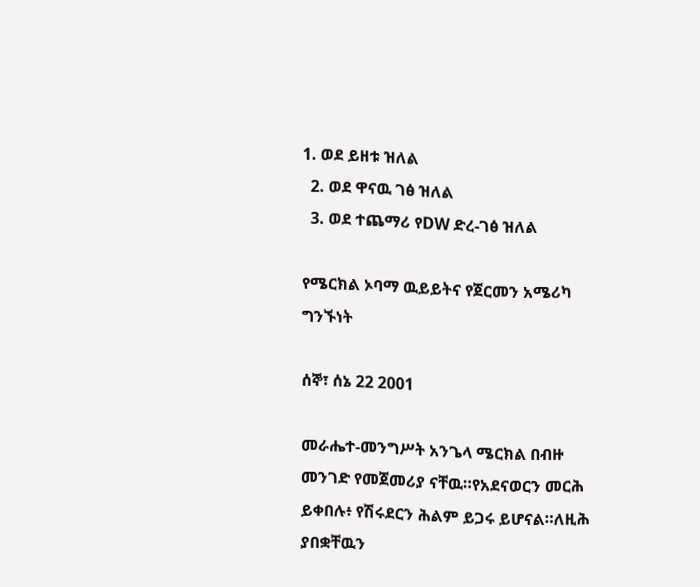1. ወደ ይዘቱ ዝለል
  2. ወደ ዋናዉ ገፅ ዝለል
  3. ወደ ተጨማሪ የDW ድረ-ገፅ ዝለል

የሜርክል ኦባማ ዉይይትና የጀርመን አሜሪካ ግንኙነት

ሰኞ፣ ሰኔ 22 2001

መራሔተ-መንግሥት አንጌላ ሜርክል በብዙ መንገድ የመጀመሪያ ናቸዉ።የአደናወርን መርሕ ይቀበሉ፥ የሽሩደርን ሕልም ይጋሩ ይሆናል።ለዚሕ ያበቋቸዉን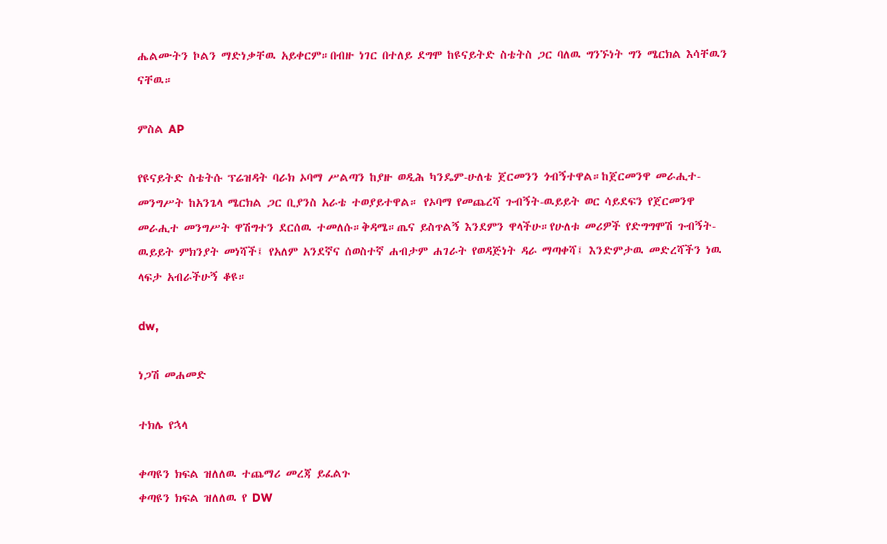ሔልሙትን ኮልን ማድነቃቸዉ አይቀርም።በብዙ ነገር በተለይ ደግሞ ከዩናይትድ ስቴትስ ጋር ባለዉ ግንኙነት ግን ሜርክል እሳቸዉን ናቸዉ።

ምስል AP

የዩናይትድ ስቴትሱ ፕሬዝዳት ባራክ ኦባማ ሥልጣን ከያዙ ወዲሕ ካንዴም-ሁለቴ ጀርመንን ጎብኝተዋል።ከጀርመንዋ መራሒተ-መንግሥት ከአንጌላ ሜርክል ጋር ቢያንስ አራቴ ተወያይተዋል። የኦባማ የመጨረሻ ጉብኝት-ዉይይት ወር ሳይደፍን የጀርመንዋ መራሒተ መንግሥት ዋሽግተን ደርሰዉ ተመለሱ።ቅዳሜ።ጤና ይስጥልኝ እንደምን ዋላችሁ።የሁለቱ መሪዎች የድግግሞሽ ጉብኝት-ዉይይት ምክንያት መነሻች፤ የአለም አንደኛና ሰወስተኛ ሐብታም ሐገራት የወዳጅነት ዳራ ማጣቀሻ፤ እንድምታዉ መድረሻችን ነዉ ላፍታ አብራችሁኝ ቆዩ።

dw,

ነጋሽ መሐመድ

ተክሌ የኋላ

ቀጣዩን ክፍል ዝለለዉ ተጨማሪ መረጃ ይፈልጉ
ቀጣዩን ክፍል ዝለለዉ የ DW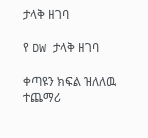ታላቅ ዘገባ

የ DW ታላቅ ዘገባ

ቀጣዩን ክፍል ዝለለዉ ተጨማሪ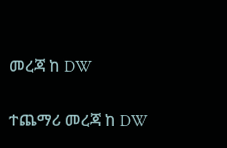መረጃ ከ DW

ተጨማሪ መረጃ ከ DW